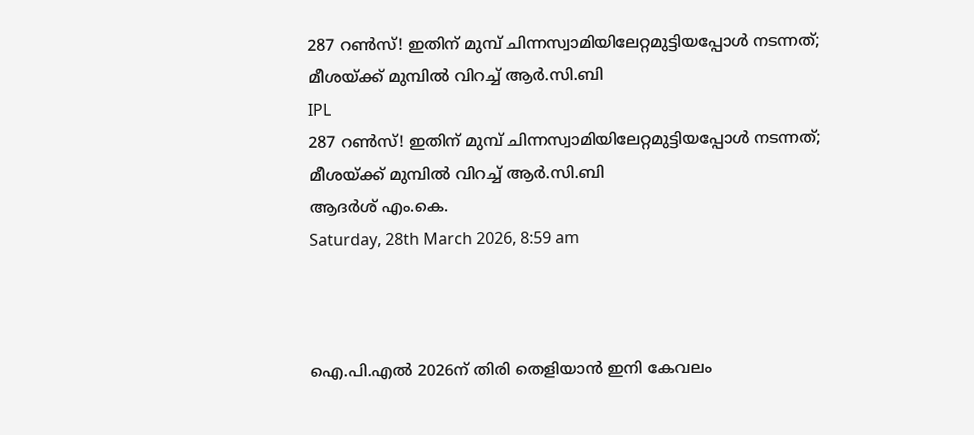287 റണ്‍സ്! ഇതിന് മുമ്പ് ചിന്നസ്വാമിയിലേറ്റമുട്ടിയപ്പോള്‍ നടന്നത്; മീശയ്ക്ക് മുമ്പില്‍ വിറച്ച് ആര്‍.സി.ബി
IPL
287 റണ്‍സ്! ഇതിന് മുമ്പ് ചിന്നസ്വാമിയിലേറ്റമുട്ടിയപ്പോള്‍ നടന്നത്; മീശയ്ക്ക് മുമ്പില്‍ വിറച്ച് ആര്‍.സി.ബി
ആദര്‍ശ് എം.കെ.
Saturday, 28th March 2026, 8:59 am



ഐ.പി.എല്‍ 2026ന് തിരി തെളിയാന്‍ ഇനി കേവലം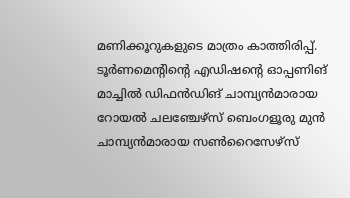മണിക്കൂറുകളുടെ മാത്രം കാത്തിരിപ്പ്. ടൂര്‍ണമെന്റിന്റെ എഡിഷന്റെ ഓപ്പണിങ് മാച്ചില്‍ ഡിഫന്‍ഡിങ് ചാമ്പ്യന്‍മാരായ റോയല്‍ ചലഞ്ചേഴ്‌സ് ബെംഗളൂരു മുന്‍ ചാമ്പ്യന്‍മാരായ സണ്‍റൈസേഴ്‌സ്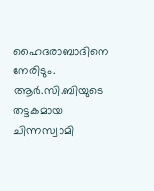ഹൈദരാബാദിനെ നേരിടും. ആര്‍.സി.ബിയുടെ തട്ടകമായ ചിന്നസ്വാമി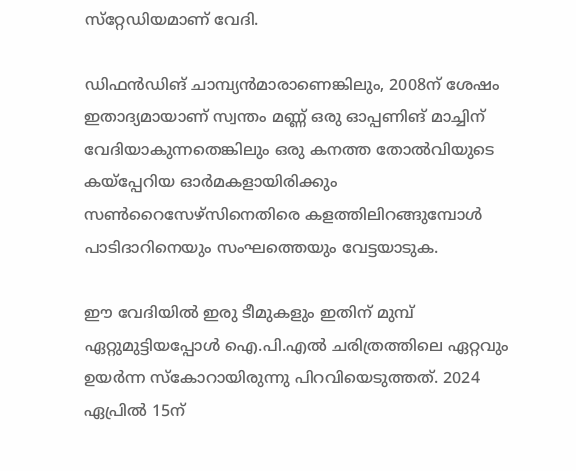സ്‌റ്റേഡിയമാണ് വേദി.

ഡിഫന്‍ഡിങ് ചാമ്പ്യന്‍മാരാണെങ്കിലും, 2008ന് ശേഷം ഇതാദ്യമായാണ് സ്വന്തം മണ്ണ് ഒരു ഓപ്പണിങ് മാച്ചിന് വേദിയാകുന്നതെങ്കിലും ഒരു കനത്ത തോല്‍വിയുടെ കയ്‌പ്പേറിയ ഓര്‍മകളായിരിക്കും സണ്‍റൈസേഴ്‌സിനെതിരെ കളത്തിലിറങ്ങുമ്പോള്‍ പാടിദാറിനെയും സംഘത്തെയും വേട്ടയാടുക.

ഈ വേദിയില്‍ ഇരു ടീമുകളും ഇതിന് മുമ്പ് ഏറ്റുമുട്ടിയപ്പോള്‍ ഐ.പി.എല്‍ ചരിത്രത്തിലെ ഏറ്റവും ഉയര്‍ന്ന സ്‌കോറായിരുന്നു പിറവിയെടുത്തത്. 2024 ഏപ്രില്‍ 15ന്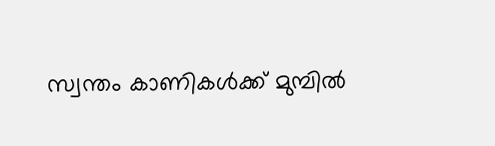സ്വന്തം കാണികള്‍ക്ക് മുമ്പില്‍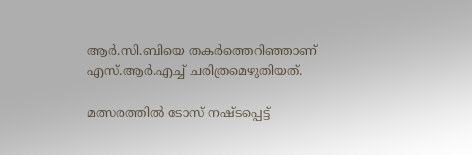ആര്‍.സി.ബിയെ തകര്‍ത്തെറിഞ്ഞാണ് എസ്.ആര്‍.എച്ച് ചരിത്രമെഴുതിയത്.

മത്സരത്തില്‍ ടോസ് നഷ്ടപ്പെട്ട്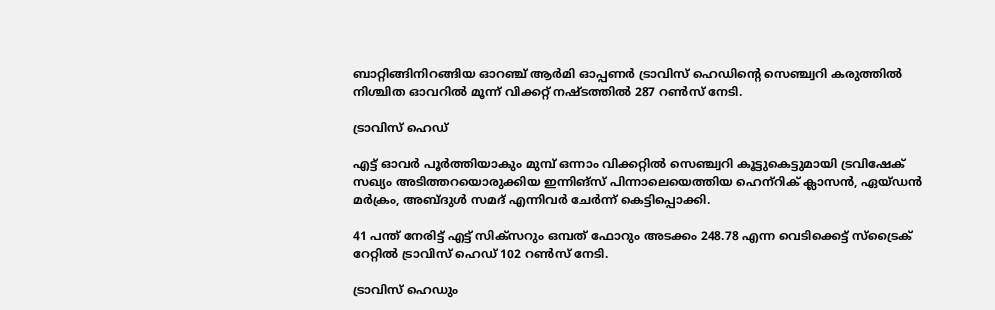ബാറ്റിങ്ങിനിറങ്ങിയ ഓറഞ്ച് ആര്‍മി ഓപ്പണര്‍ ട്രാവിസ് ഹെഡിന്റെ സെഞ്ച്വറി കരുത്തില്‍ നിശ്ചിത ഓവറില്‍ മൂന്ന് വിക്കറ്റ് നഷ്ടത്തില്‍ 287 റണ്‍സ് നേടി.

ട്രാവിസ് ഹെഡ്

എട്ട് ഓവര്‍ പൂര്‍ത്തിയാകും മുമ്പ് ഒന്നാം വിക്കറ്റില്‍ സെഞ്ച്വറി കൂട്ടുകെട്ടുമായി ട്രവിഷേക് സഖ്യം അടിത്തറയൊരുക്കിയ ഇന്നിങ്‌സ് പിന്നാലെയെത്തിയ ഹെന്‌റിക് ക്ലാസന്‍, ഏയ്ഡന്‍ മര്‍ക്രം, അബ്ദുള്‍ സമദ് എന്നിവര്‍ ചേര്‍ന്ന് കെട്ടിപ്പൊക്കി.

41 പന്ത് നേരിട്ട് എട്ട് സിക്‌സറും ഒമ്പത് ഫോറും അടക്കം 248.78 എന്ന വെടിക്കെട്ട് സ്‌ട്രൈക് റേറ്റില്‍ ട്രാവിസ് ഹെഡ് 102 റണ്‍സ് നേടി.

ട്രാവിസ് ഹെഡും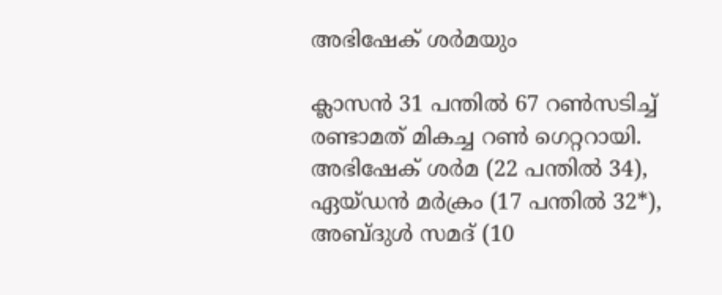അഭിഷേക് ശര്‍മയും

ക്ലാസന്‍ 31 പന്തില്‍ 67 റണ്‍സടിച്ച് രണ്ടാമത് മികച്ച റണ്‍ ഗെറ്ററായി. അഭിഷേക് ശര്‍മ (22 പന്തില്‍ 34), ഏയ്ഡന്‍ മര്‍ക്രം (17 പന്തില്‍ 32*), അബ്ദുള്‍ സമദ് (10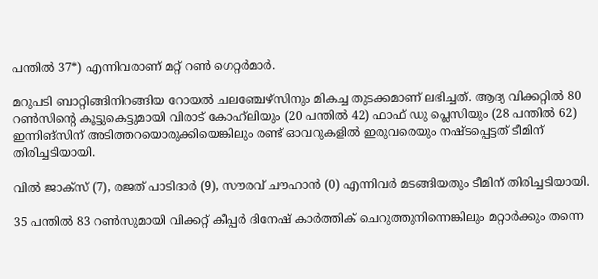പന്തില്‍ 37*) എന്നിവരാണ് മറ്റ് റണ്‍ ഗെറ്റര്‍മാര്‍.

മറുപടി ബാറ്റിങ്ങിനിറങ്ങിയ റോയല്‍ ചലഞ്ചേഴ്‌സിനും മികച്ച തുടക്കമാണ് ലഭിച്ചത്. ആദ്യ വിക്കറ്റില്‍ 80 റണ്‍സിന്റെ കൂട്ടുകെട്ടുമായി വിരാട് കോഹ്‌ലിയും (20 പന്തില്‍ 42) ഫാഫ് ഡു പ്ലെസിയും (28 പന്തില്‍ 62) ഇന്നിങ്‌സിന് അടിത്തറയൊരുക്കിയെങ്കിലും രണ്ട് ഓവറുകളില്‍ ഇരുവരെയും നഷ്ടപ്പെട്ടത് ടീമിന് തിരിച്ചടിയായി.

വില്‍ ജാക്‌സ് (7), രജത് പാടിദാര്‍ (9), സൗരവ് ചൗഹാന്‍ (0) എന്നിവര്‍ മടങ്ങിയതും ടീമിന് തിരിച്ചടിയായി.

35 പന്തില്‍ 83 റണ്‍സുമായി വിക്കറ്റ് കീപ്പര്‍ ദിനേഷ് കാര്‍ത്തിക് ചെറുത്തുനിന്നെങ്കിലും മറ്റാര്‍ക്കും തന്നെ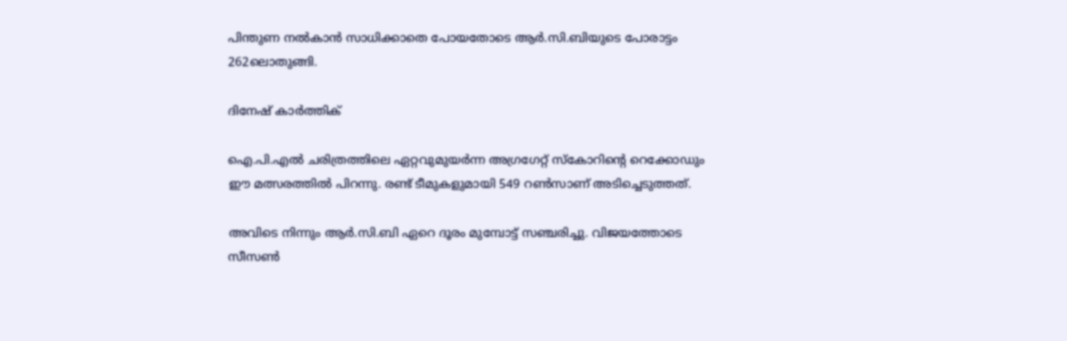പിന്തുണ നല്‍കാന്‍ സാധിക്കാതെ പോയതോടെ ആര്‍.സി.ബിയുടെ പോരാട്ടം 262ലൊതുങ്ങി.

ദിനേഷ് കാര്‍ത്തിക്

ഐ.പി.എല്‍ ചരിത്രത്തിലെ ഏറ്റവുമുയര്‍ന്ന അഗ്രഗേറ്റ് സ്‌കോറിന്റെ റെക്കോഡും ഈ മത്സരത്തില്‍ പിറന്നു. രണ്ട് ടീമുകളുമായി 549 റണ്‍സാണ് അടിച്ചെടുത്തത്.

അവിടെ നിന്നും ആര്‍.സി.ബി ഏറെ ദൂരം മുമ്പോട്ട് സഞ്ചരിച്ചു. വിജയത്തോടെ സീസണ്‍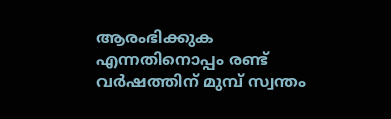ആരംഭിക്കുക എന്നതിനൊപ്പം രണ്ട് വര്‍ഷത്തിന് മുമ്പ് സ്വന്തം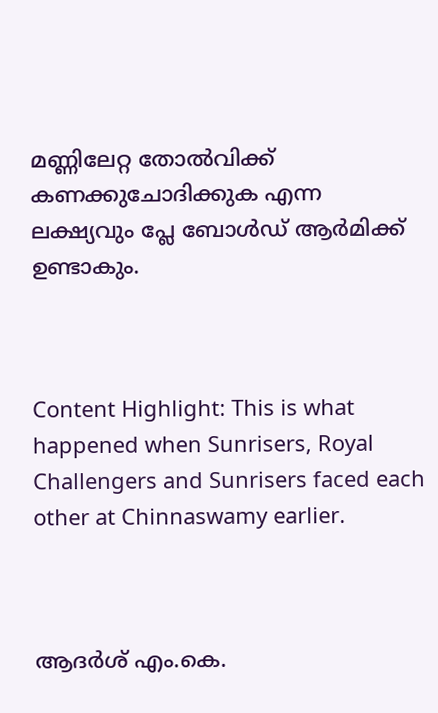മണ്ണിലേറ്റ തോല്‍വിക്ക് കണക്കുചോദിക്കുക എന്ന ലക്ഷ്യവും പ്ലേ ബോള്‍ഡ് ആര്‍മിക്ക് ഉണ്ടാകും.



Content Highlight: This is what happened when Sunrisers, Royal Challengers and Sunrisers faced each other at Chinnaswamy earlier.



ആദര്‍ശ് എം.കെ.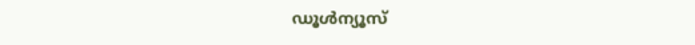ഡൂള്‍ന്യൂസ്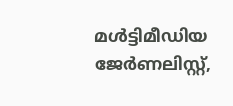മള്‍ട്ടിമീഡിയ ജേര്‍ണലിസ്റ്റ്,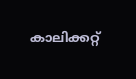കാലിക്കറ്റ്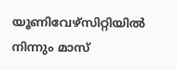യൂണിവേഴ്സിറ്റിയില്‍ നിന്നും മാസ്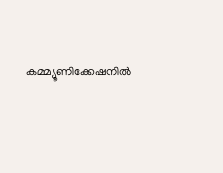കമ്മ്യൂണിക്കേഷനില്‍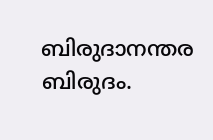ബിരുദാനന്തര ബിരുദം.